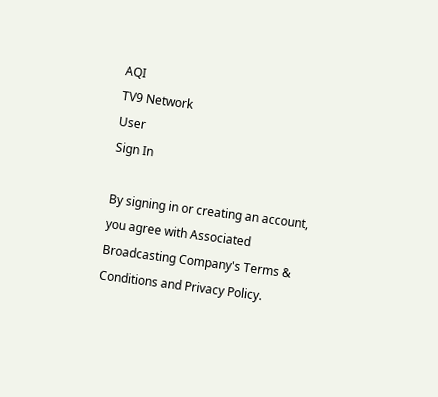AQI
TV9 Network
User
Sign In

By signing in or creating an account, you agree with Associated Broadcasting Company's Terms & Conditions and Privacy Policy.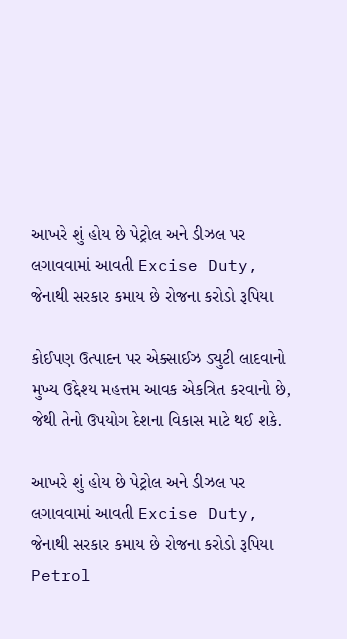આખરે શું હોય છે પેટ્રોલ અને ડીઝલ પર લગાવવામાં આવતી Excise Duty, જેનાથી સરકાર કમાય છે રોજના કરોડો રૂપિયા

કોઈપણ ઉત્પાદન પર એક્સાઈઝ ડ્યુટી લાદવાનો મુખ્ય ઉદ્દેશ્ય મહત્તમ આવક એકત્રિત કરવાનો છે, જેથી તેનો ઉપયોગ દેશના વિકાસ માટે થઈ શકે.

આખરે શું હોય છે પેટ્રોલ અને ડીઝલ પર લગાવવામાં આવતી Excise Duty, જેનાથી સરકાર કમાય છે રોજના કરોડો રૂપિયા
Petrol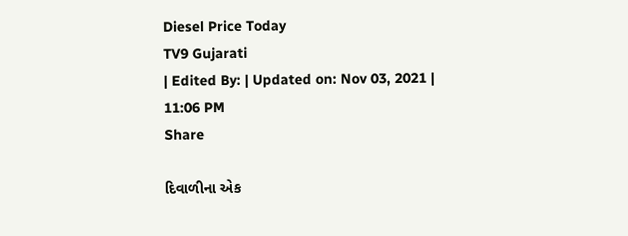Diesel Price Today
TV9 Gujarati
| Edited By: | Updated on: Nov 03, 2021 | 11:06 PM
Share

દિવાળીના એક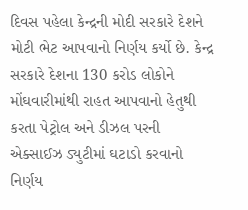દિવસ પહેલા કેન્દ્રની મોદી સરકારે દેશને મોટી ભેટ આપવાનો નિર્ણય કર્યો છે. કેન્દ્ર સરકારે દેશના 130 કરોડ લોકોને મોંઘવારીમાંથી રાહત આપવાનો હેતુથી કરતા પેટ્રોલ અને ડીઝલ પરની એક્સાઈઝ ડ્યુટીમાં ઘટાડો કરવાનો નિર્ણય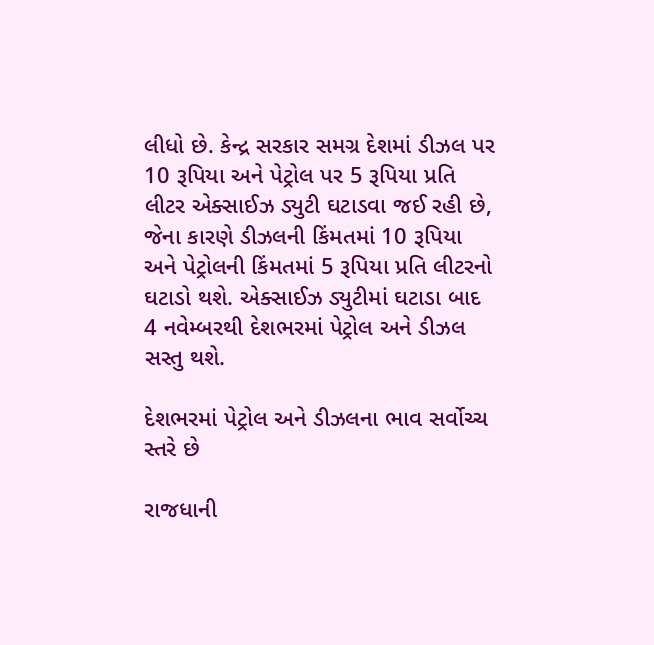લીધો છે. કેન્દ્ર સરકાર સમગ્ર દેશમાં ડીઝલ પર 10 રૂપિયા અને પેટ્રોલ પર 5 રૂપિયા પ્રતિ લીટર એક્સાઈઝ ડ્યુટી ઘટાડવા જઈ રહી છે, જેના કારણે ડીઝલની કિંમતમાં 10 રૂપિયા અને પેટ્રોલની કિંમતમાં 5 રૂપિયા પ્રતિ લીટરનો ઘટાડો થશે. એક્સાઈઝ ડ્યુટીમાં ઘટાડા બાદ 4 નવેમ્બરથી દેશભરમાં પેટ્રોલ અને ડીઝલ સસ્તુ થશે.

દેશભરમાં પેટ્રોલ અને ડીઝલના ભાવ સર્વોચ્ચ સ્તરે છે

રાજધાની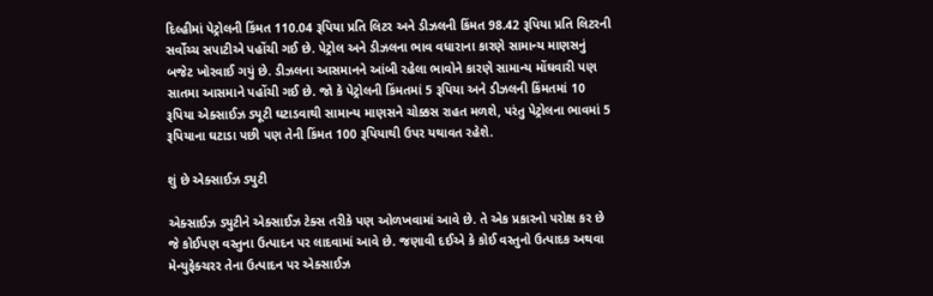દિલ્હીમાં પેટ્રોલની કિંમત 110.04 રૂપિયા પ્રતિ લિટર અને ડીઝલની કિંમત 98.42 રૂપિયા પ્રતિ લિટરની સર્વોચ્ચ સપાટીએ પહોંચી ગઈ છે. પેટ્રોલ અને ડીઝલના ભાવ વધારાના કારણે સામાન્ય માણસનું બજેટ ખોરવાઈ ગયું છે. ડીઝલના આસમાનને આંબી રહેલા ભાવોને કારણે સામાન્ય મોંઘવારી પણ સાતમા આસમાને પહોંચી ગઈ છે. જો કે પેટ્રોલની કિંમતમાં 5 રૂપિયા અને ડીઝલની કિંમતમાં 10 રૂપિયા એક્સાઈઝ ડ્યૂટી ઘટાડવાથી સામાન્ય માણસને ચોક્કસ રાહત મળશે, પરંતુ પેટ્રોલના ભાવમાં 5 રૂપિયાના ઘટાડા પછી પણ તેની કિંમત 100 રૂપિયાથી ઉપર યથાવત રહેશે.

શું છે એક્સાઈઝ ડ્યુટી

એક્સાઈઝ ડ્યુટીને એક્સાઈઝ ટેક્સ તરીકે પણ ઓળખવામાં આવે છે. તે એક પ્રકારનો પરોક્ષ કર છે જે કોઈપણ વસ્તુના ઉત્પાદન પર લાદવામાં આવે છે. જણાવી દઈએ કે કોઈ વસ્તુનો ઉત્પાદક અથવા મેન્યુફેક્ચરર તેના ઉત્પાદન પર એક્સાઈઝ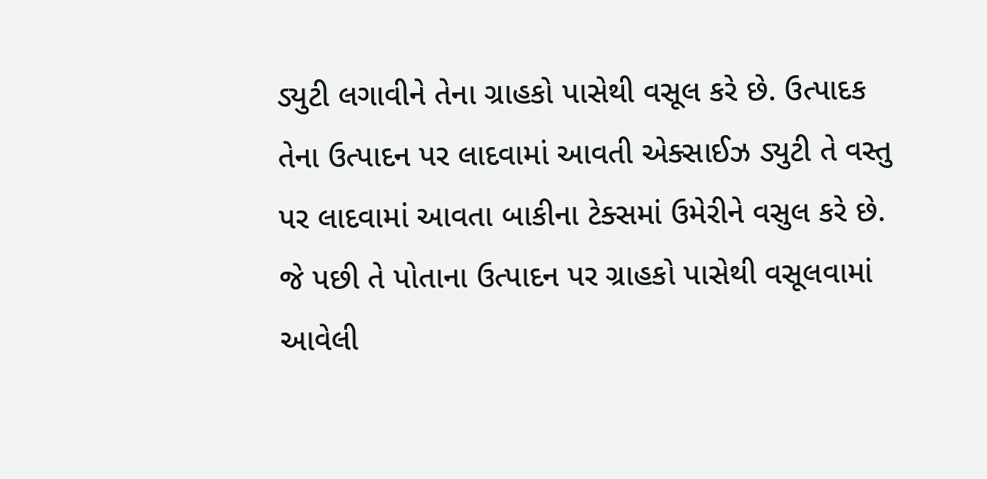ડ્યુટી લગાવીને તેના ગ્રાહકો પાસેથી વસૂલ કરે છે. ઉત્પાદક તેના ઉત્પાદન પર લાદવામાં આવતી એક્સાઈઝ ડ્યુટી તે વસ્તુ પર લાદવામાં આવતા બાકીના ટેક્સમાં ઉમેરીને વસુલ કરે છે. જે પછી તે પોતાના ઉત્પાદન પર ગ્રાહકો પાસેથી વસૂલવામાં આવેલી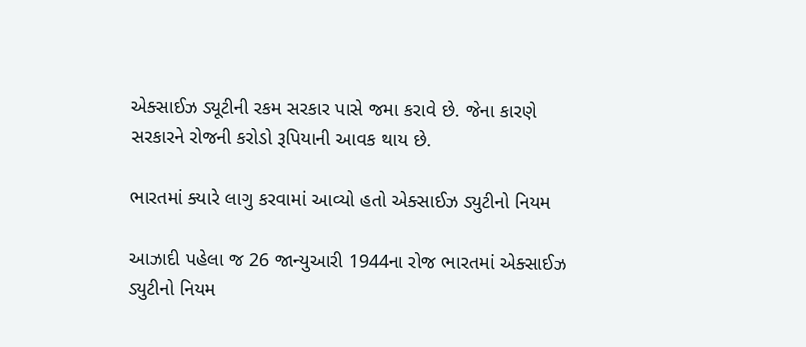એક્સાઈઝ ડ્યૂટીની રકમ સરકાર પાસે જમા કરાવે છે. જેના કારણે સરકારને રોજની કરોડો રૂપિયાની આવક થાય છે.

ભારતમાં ક્યારે લાગુ કરવામાં આવ્યો હતો એક્સાઈઝ ડ્યુટીનો નિયમ

આઝાદી પહેલા જ 26 જાન્યુઆરી 1944ના રોજ ભારતમાં એક્સાઈઝ ડ્યુટીનો નિયમ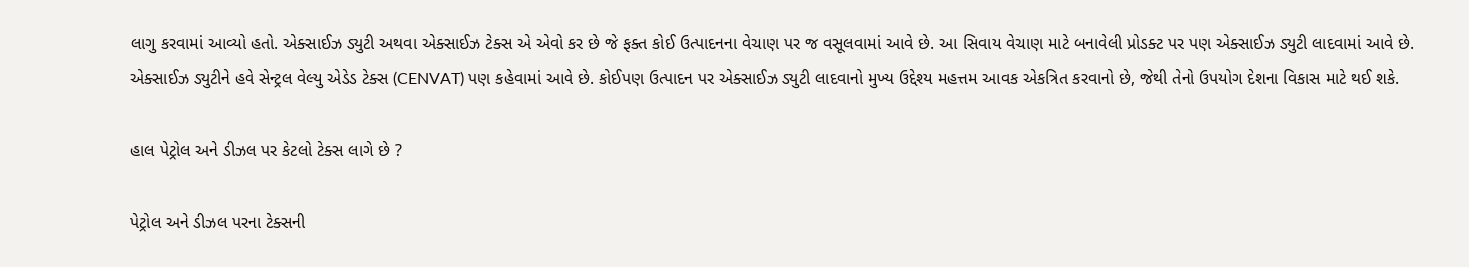લાગુ કરવામાં આવ્યો હતો. એક્સાઈઝ ડ્યુટી અથવા એક્સાઈઝ ટેક્સ એ એવો કર છે જે ફક્ત કોઈ ઉત્પાદનના વેચાણ પર જ વસૂલવામાં આવે છે. આ સિવાય વેચાણ માટે બનાવેલી પ્રોડક્ટ પર પણ એક્સાઈઝ ડ્યુટી લાદવામાં આવે છે. એક્સાઈઝ ડ્યુટીને હવે સેન્ટ્રલ વેલ્યુ એડેડ ટેક્સ (CENVAT) પણ કહેવામાં આવે છે. કોઈપણ ઉત્પાદન પર એક્સાઈઝ ડ્યુટી લાદવાનો મુખ્ય ઉદ્દેશ્ય મહત્તમ આવક એકત્રિત કરવાનો છે, જેથી તેનો ઉપયોગ દેશના વિકાસ માટે થઈ શકે.

હાલ પેટ્રોલ અને ડીઝલ પર કેટલો ટેક્સ લાગે છે ?

પેટ્રોલ અને ડીઝલ પરના ટેક્સની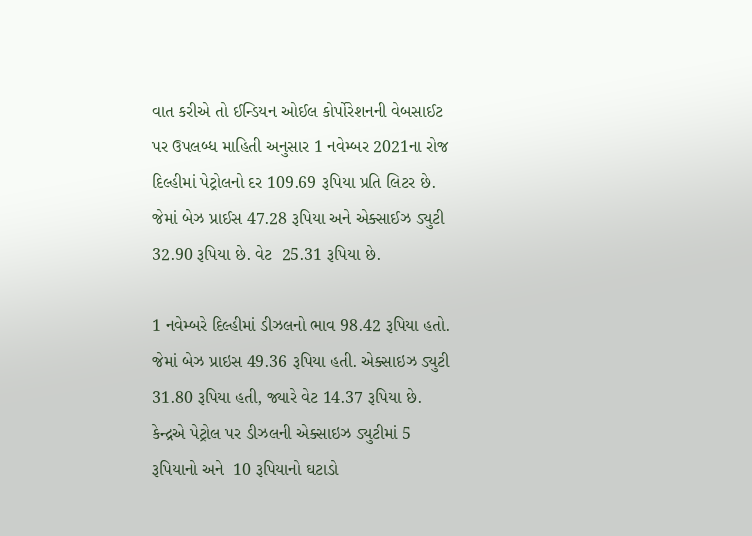વાત કરીએ તો ઈન્ડિયન ઓઈલ કોર્પોરેશનની વેબસાઈટ પર ઉપલબ્ધ માહિતી અનુસાર 1 નવેમ્બર 2021ના રોજ દિલ્હીમાં પેટ્રોલનો દર 109.69 રૂપિયા પ્રતિ લિટર છે. જેમાં બેઝ પ્રાઈસ 47.28 રૂપિયા અને એક્સાઈઝ ડ્યુટી 32.90 રૂપિયા છે. વેટ  25.31 રૂપિયા છે.

1 નવેમ્બરે દિલ્હીમાં ડીઝલનો ભાવ 98.42 રૂપિયા હતો. જેમાં બેઝ પ્રાઇસ 49.36 રૂપિયા હતી. એક્સાઇઝ ડ્યુટી 31.80 રૂપિયા હતી, જ્યારે વેટ 14.37 રૂપિયા છે. કેન્દ્રએ પેટ્રોલ પર ડીઝલની એક્સાઇઝ ડ્યુટીમાં 5 રૂપિયાનો અને  10 રૂપિયાનો ઘટાડો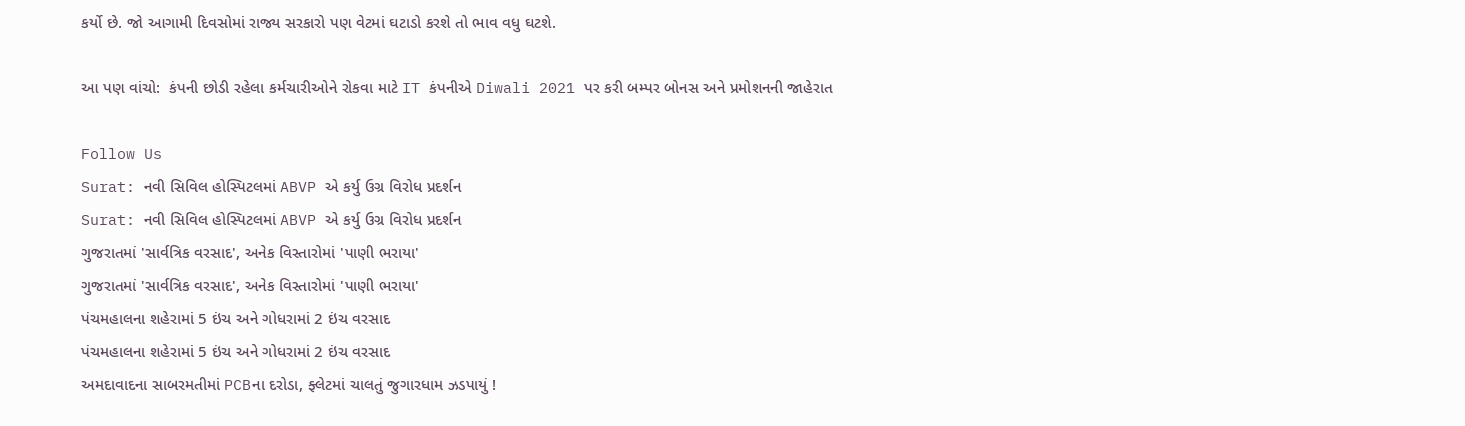કર્યો છે. જો આગામી દિવસોમાં રાજ્ય સરકારો પણ વેટમાં ઘટાડો કરશે તો ભાવ વધુ ઘટશે.

આ પણ વાંચો:  કંપની છોડી રહેલા કર્મચારીઓને રોકવા માટે IT કંપનીએ Diwali 2021 પર કરી બમ્પર બોનસ અને પ્રમોશનની જાહેરાત

Follow Us
Surat: નવી સિવિલ હોસ્પિટલમાં ABVP એ કર્યુ ઉગ્ર વિરોધ પ્રદર્શન
Surat: નવી સિવિલ હોસ્પિટલમાં ABVP એ કર્યુ ઉગ્ર વિરોધ પ્રદર્શન
ગુજરાતમાં 'સાર્વત્રિક વરસાદ', અનેક વિસ્તારોમાં 'પાણી ભરાયા'
ગુજરાતમાં 'સાર્વત્રિક વરસાદ', અનેક વિસ્તારોમાં 'પાણી ભરાયા'
પંચમહાલના શહેરામાં 5 ઇંચ અને ગોધરામાં 2 ઇંચ વરસાદ
પંચમહાલના શહેરામાં 5 ઇંચ અને ગોધરામાં 2 ઇંચ વરસાદ
અમદાવાદના સાબરમતીમાં PCBના દરોડા, ફ્લેટમાં ચાલતું જુગારધામ ઝડપાયું !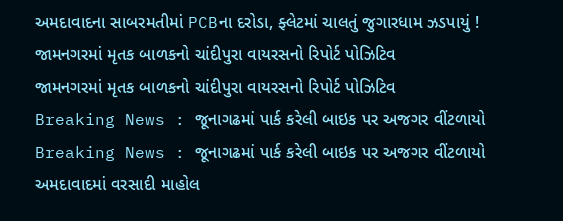અમદાવાદના સાબરમતીમાં PCBના દરોડા, ફ્લેટમાં ચાલતું જુગારધામ ઝડપાયું !
જામનગરમાં મૃતક બાળકનો ચાંદીપુરા વાયરસનો રિપોર્ટ પોઝિટિવ
જામનગરમાં મૃતક બાળકનો ચાંદીપુરા વાયરસનો રિપોર્ટ પોઝિટિવ
Breaking News : જૂનાગઢમાં પાર્ક કરેલી બાઇક પર અજગર વીંટળાયો
Breaking News : જૂનાગઢમાં પાર્ક કરેલી બાઇક પર અજગર વીંટળાયો
અમદાવાદમાં વરસાદી માહોલ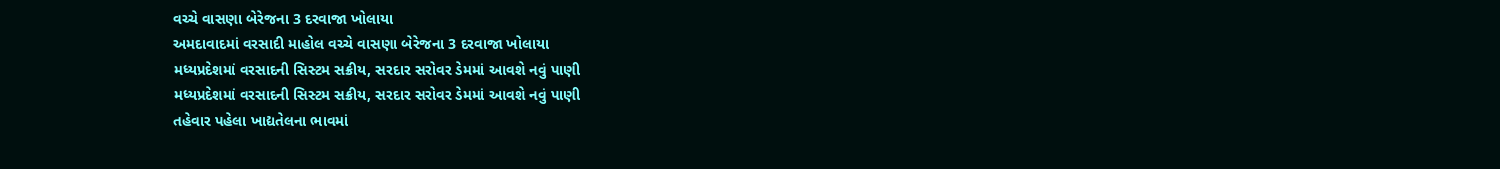વચ્ચે વાસણા બેરેજના 3 દરવાજા ખોલાયા
અમદાવાદમાં વરસાદી માહોલ વચ્ચે વાસણા બેરેજના 3 દરવાજા ખોલાયા
મધ્યપ્રદેશમાં વરસાદની સિસ્ટમ સક્રીય, સરદાર સરોવર ડેમમાં આવશે નવું પાણી
મધ્યપ્રદેશમાં વરસાદની સિસ્ટમ સક્રીય, સરદાર સરોવર ડેમમાં આવશે નવું પાણી
તહેવાર પહેલા ખાદ્યતેલના ભાવમાં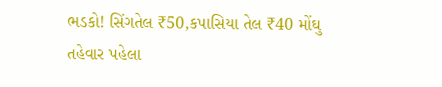ભડકો! સિંગતેલ ₹50,કપાસિયા તેલ ₹40 મોંઘુ
તહેવાર પહેલા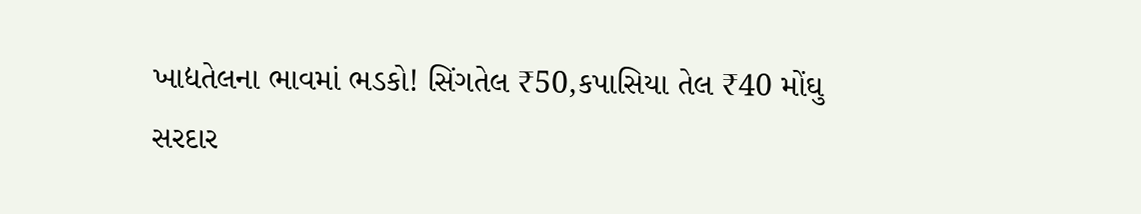ખાદ્યતેલના ભાવમાં ભડકો! સિંગતેલ ₹50,કપાસિયા તેલ ₹40 મોંઘુ
સરદાર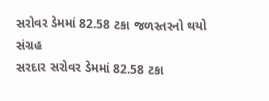સરોવર ડેમમાં 82.58 ટકા જળસ્તરનો થયો સંગ્રહ
સરદાર સરોવર ડેમમાં 82.58 ટકા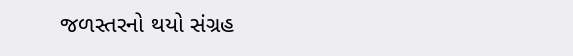જળસ્તરનો થયો સંગ્રહ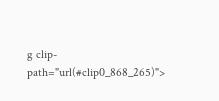g clip-path="url(#clip0_868_265)">